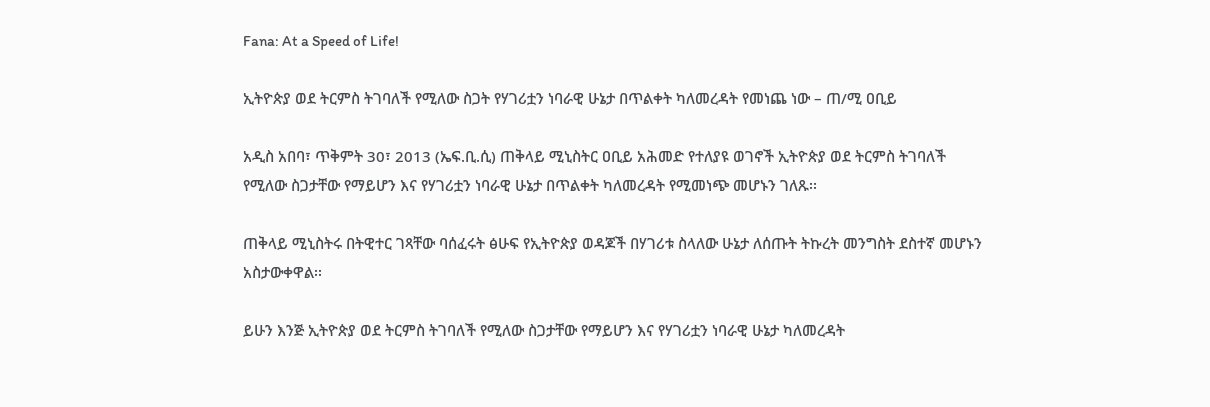Fana: At a Speed of Life!

ኢትዮጵያ ወደ ትርምስ ትገባለች የሚለው ስጋት የሃገሪቷን ነባራዊ ሁኔታ በጥልቀት ካለመረዳት የመነጨ ነው – ጠ/ሚ ዐቢይ

አዲስ አበባ፣ ጥቅምት 30፣ 2013 (ኤፍ.ቢ.ሲ) ጠቅላይ ሚኒስትር ዐቢይ አሕመድ የተለያዩ ወገኖች ኢትዮጵያ ወደ ትርምስ ትገባለች የሚለው ስጋታቸው የማይሆን እና የሃገሪቷን ነባራዊ ሁኔታ በጥልቀት ካለመረዳት የሚመነጭ መሆኑን ገለጹ፡፡

ጠቅላይ ሚኒስትሩ በትዊተር ገጻቸው ባሰፈሩት ፅሁፍ የኢትዮጵያ ወዳጆች በሃገሪቱ ስላለው ሁኔታ ለሰጡት ትኩረት መንግስት ደስተኛ መሆኑን አስታውቀዋል፡፡

ይሁን እንጅ ኢትዮጵያ ወደ ትርምስ ትገባለች የሚለው ስጋታቸው የማይሆን እና የሃገሪቷን ነባራዊ ሁኔታ ካለመረዳት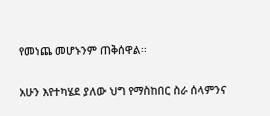የመነጨ መሆኑንም ጠቅሰዋል፡፡

አሁን እየተካሄደ ያለው ህግ የማስከበር ስራ ሰላምንና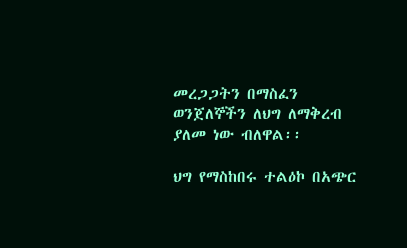መረጋጋትን በማስፈን ወንጀለኞችን ለህግ ለማቅረብ ያለመ ነው ብለዋል፡፡

ህግ የማስከበሩ ተልዕኮ በአጭር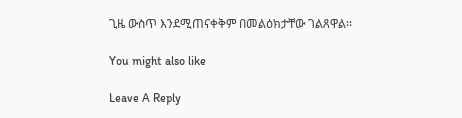ጊዜ ውስጥ እንደሚጠናቀቅም በመልዕክታቸው ገልጸዋል፡፡

You might also like

Leave A Reply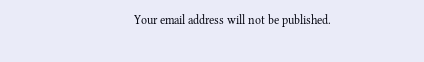Your email address will not be published.